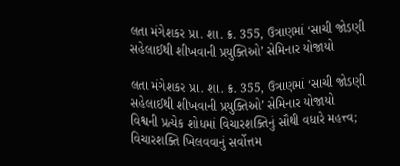લતા મંગેશકર પ્રા. શા. ક્ર. 355, ઉત્રાણમાં ‘સાચી જોડણી સહેલાઈથી શીખવાની પ્રયુક્તિઓ’ સેમિનાર યોજાયો

લતા મંગેશકર પ્રા. શા. ક્ર. 355, ઉત્રાણમાં ‘સાચી જોડણી સહેલાઈથી શીખવાની પ્રયુક્તિઓ’ સેમિનાર યોજાયો
વિશ્વની પ્રત્યેક શોધમાં વિચારશક્તિનું સૌથી વધારે મહત્ત્વ; વિચારશક્તિ ખિલવવાનું સર્વોત્તમ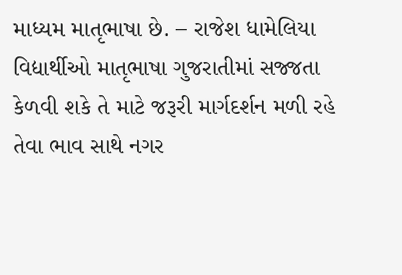માધ્યમ માતૃભાષા છે. – રાજેશ ધામેલિયા
વિદ્યાર્થીઓ માતૃભાષા ગુજરાતીમાં સજ્જતા કેળવી શકે તે માટે જરૂરી માર્ગદર્શન મળી રહે તેવા ભાવ સાથે નગર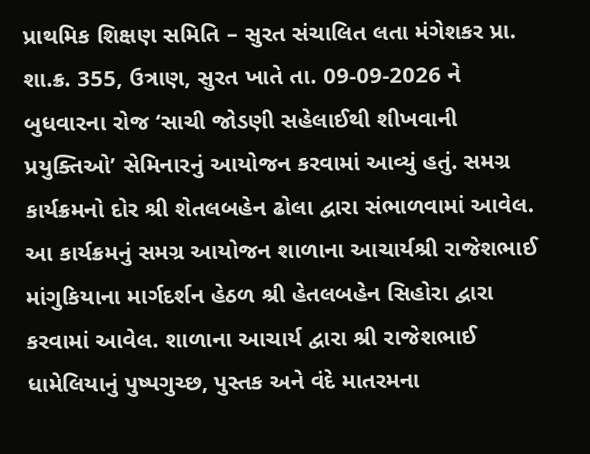પ્રાથમિક શિક્ષણ સમિતિ – સુરત સંચાલિત લતા મંગેશકર પ્રા. શા.ક્ર. 355, ઉત્રાણ, સુરત ખાતે તા. 09-09-2026 ને બુધવારના રોજ ‘સાચી જોડણી સહેલાઈથી શીખવાની પ્રયુક્તિઓ’ સેમિનારનું આયોજન કરવામાં આવ્યું હતું. સમગ્ર કાર્યક્રમનો દોર શ્રી શેતલબહેન ઢોલા દ્વારા સંભાળવામાં આવેલ. આ કાર્યક્રમનું સમગ્ર આયોજન શાળાના આચાર્યશ્રી રાજેશભાઈ માંગુકિયાના માર્ગદર્શન હેઠળ શ્રી હેતલબહેન સિહોરા દ્વારા કરવામાં આવેલ. શાળાના આચાર્ય દ્વારા શ્રી રાજેશભાઈ ધામેલિયાનું પુષ્પગુચ્છ, પુસ્તક અને વંદે માતરમના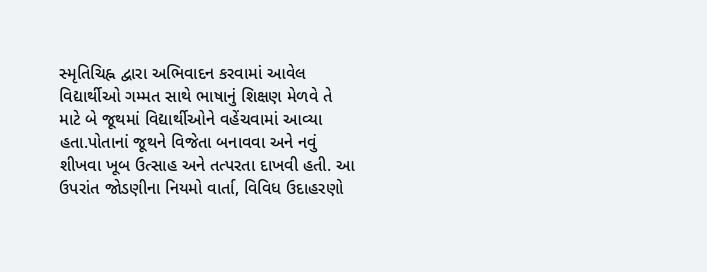સ્મૃતિચિહ્ન દ્વારા અભિવાદન કરવામાં આવેલ
વિદ્યાર્થીઓ ગમ્મત સાથે ભાષાનું શિક્ષણ મેળવે તે માટે બે જૂથમાં વિદ્યાર્થીઓને વહેંચવામાં આવ્યા હતા.પોતાનાં જૂથને વિજેતા બનાવવા અને નવું શીખવા ખૂબ ઉત્સાહ અને તત્પરતા દાખવી હતી. આ ઉપરાંત જોડણીના નિયમો વાર્તા, વિવિધ ઉદાહરણો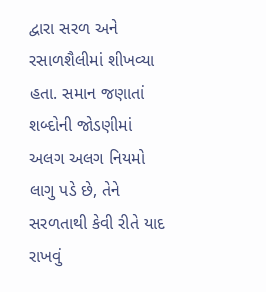દ્વારા સરળ અને રસાળશૈલીમાં શીખવ્યા હતા. સમાન જણાતાં શબ્દોની જોડણીમાં અલગ અલગ નિયમો લાગુ પડે છે, તેને સરળતાથી કેવી રીતે યાદ રાખવું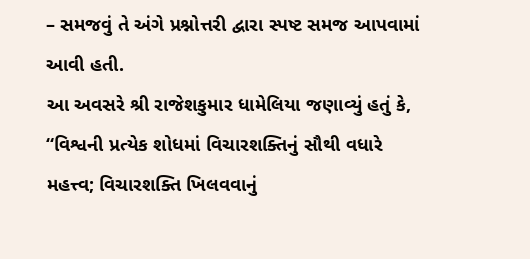– સમજવું તે અંગે પ્રશ્નોત્તરી દ્વારા સ્પષ્ટ સમજ આપવામાં આવી હતી.
આ અવસરે શ્રી રાજેશકુમાર ધામેલિયા જણાવ્યું હતું કે, “વિશ્વની પ્રત્યેક શોધમાં વિચારશક્તિનું સૌથી વધારે મહત્ત્વ; વિચારશક્તિ ખિલવવાનું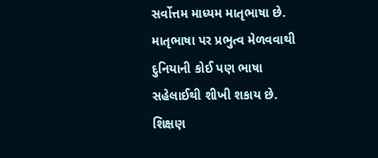સર્વોત્તમ માધ્યમ માતૃભાષા છે. માતૃભાષા પર પ્રભુત્વ મેળવવાથી દુનિયાની કોઈ પણ ભાષા સહેલાઈથી શીખી શકાય છે. શિક્ષણ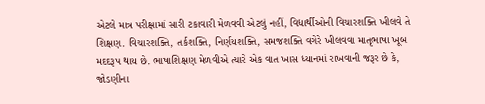એટલે માત્ર પરીક્ષામાં સારી ટકાવારી મેળવવી એટલું નહીં, વિદ્યાર્થીઓની વિચારશક્તિ ખીલવે તે શિક્ષણ. વિચારશક્તિ, તર્કશક્તિ, નિર્ણયશક્તિ, સમજશક્તિ વગેરે ખીલવવા માતૃભાષા ખૂબ મદદરૂપ થાય છે. ભાષાશિક્ષણ મેળવીએ ત્યારે એક વાત ખાસ ધ્યાનમાં રાખવાની જરૂર છે કે, જોડણીના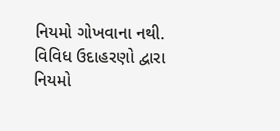નિયમો ગોખવાના નથી. વિવિધ ઉદાહરણો દ્વારા નિયમો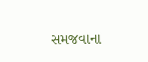સમજવાના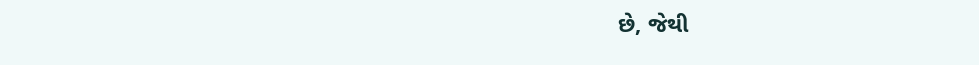છે, જેથી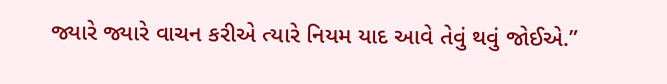જ્યારે જ્યારે વાચન કરીએ ત્યારે નિયમ યાદ આવે તેવું થવું જોઈએ.”